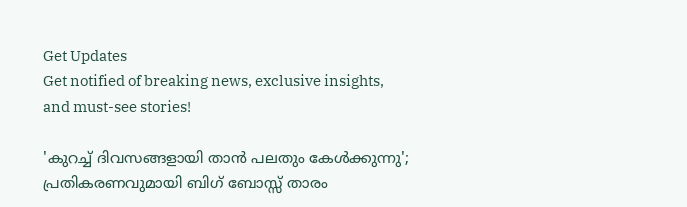Get Updates
Get notified of breaking news, exclusive insights, and must-see stories!

'കുറച്ച് ദിവസങ്ങളായി താന്‍ പലതും കേള്‍ക്കുന്നു'; പ്രതികരണവുമായി ബിഗ് ബോസ്സ് താരം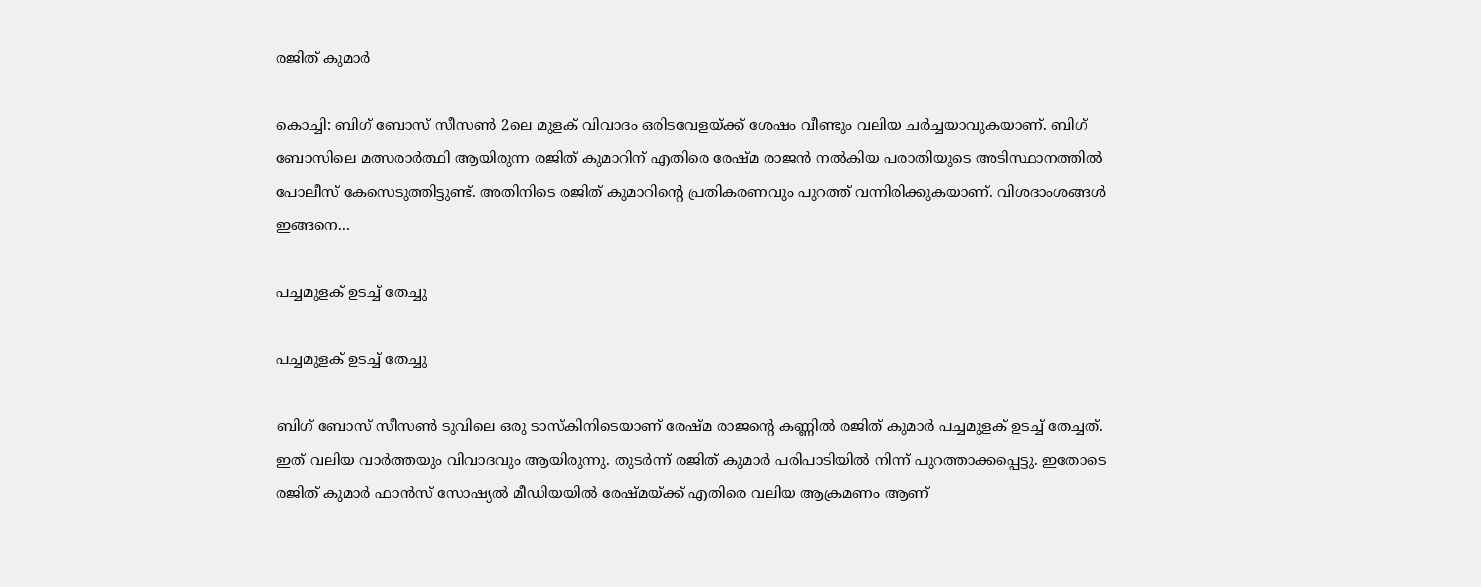രജിത് കുമാര്‍

കൊച്ചി: ബിഗ് ബോസ് സീസണ്‍ 2ലെ മുളക് വിവാദം ഒരിടവേളയ്ക്ക് ശേഷം വീണ്ടും വലിയ ചര്‍ച്ചയാവുകയാണ്. ബിഗ് ബോസിലെ മത്സരാര്‍ത്ഥി ആയിരുന്ന രജിത് കുമാറിന് എതിരെ രേഷ്മ രാജന്‍ നല്‍കിയ പരാതിയുടെ അടിസ്ഥാനത്തില്‍ പോലീസ് കേസെടുത്തിട്ടുണ്ട്. അതിനിടെ രജിത് കുമാറിന്റെ പ്രതികരണവും പുറത്ത് വന്നിരിക്കുകയാണ്. വിശദാംശങ്ങള്‍ ഇങ്ങനെ...

പച്ചമുളക് ഉടച്ച് തേച്ചു

പച്ചമുളക് ഉടച്ച് തേച്ചു

ബിഗ് ബോസ് സീസണ്‍ ടുവിലെ ഒരു ടാസ്‌കിനിടെയാണ് രേഷ്മ രാജന്റെ കണ്ണില്‍ രജിത് കുമാര്‍ പച്ചമുളക് ഉടച്ച് തേച്ചത്. ഇത് വലിയ വാര്‍ത്തയും വിവാദവും ആയിരുന്നു. തുടര്‍ന്ന് രജിത് കുമാര്‍ പരിപാടിയില്‍ നിന്ന് പുറത്താക്കപ്പെട്ടു. ഇതോടെ രജിത് കുമാര്‍ ഫാന്‍സ് സോഷ്യല്‍ മീഡിയയില്‍ രേഷ്മയ്ക്ക് എതിരെ വലിയ ആക്രമണം ആണ്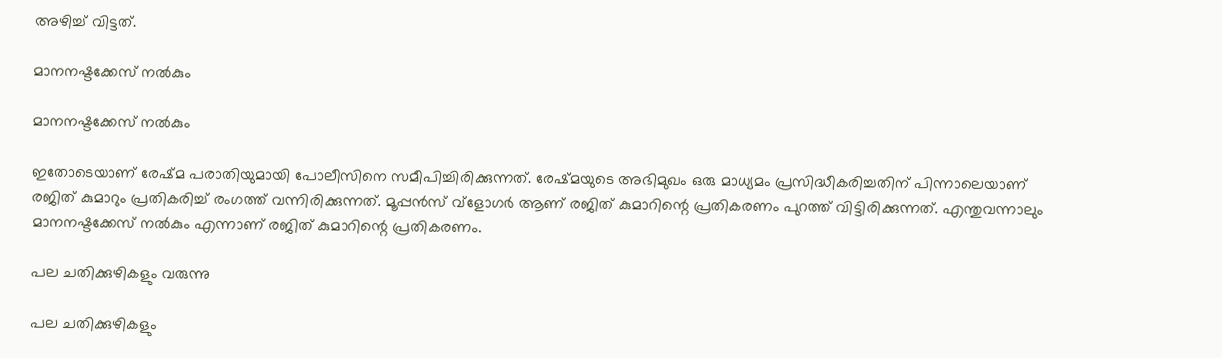അഴിച്ച് വിട്ടത്.

മാനനഷ്ടക്കേസ് നല്‍കും

മാനനഷ്ടക്കേസ് നല്‍കും

ഇതോടെയാണ് രേഷ്മ പരാതിയുമായി പോലീസിനെ സമീപിച്ചിരിക്കുന്നത്. രേഷ്മയുടെ അഭിമുഖം ഒരു മാധ്യമം പ്രസിദ്ധീകരിച്ചതിന് പിന്നാലെയാണ് രജിത് കുമാറും പ്രതികരിച്ച് രംഗത്ത് വന്നിരിക്കുന്നത്. മൂപ്പന്‍സ് വ്‌ളോഗര്‍ ആണ് രജിത് കുമാറിന്റെ പ്രതികരണം പുറത്ത് വിട്ടിരിക്കുന്നത്. എന്തുവന്നാലും മാനനഷ്ടക്കേസ് നല്‍കും എന്നാണ് രജിത് കുമാറിന്റെ പ്രതികരണം.

പല ചതിക്കുഴികളും വരുന്നു

പല ചതിക്കുഴികളും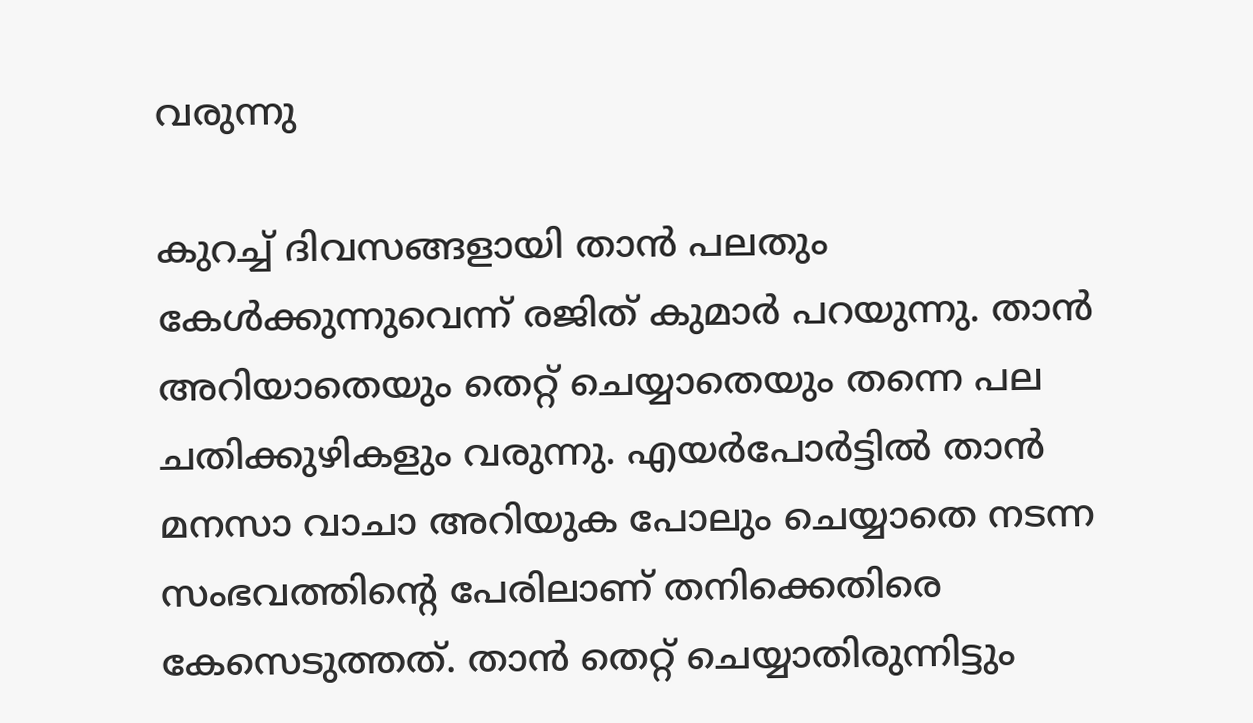വരുന്നു

കുറച്ച് ദിവസങ്ങളായി താന്‍ പലതും കേള്‍ക്കുന്നുവെന്ന് രജിത് കുമാര്‍ പറയുന്നു. താന്‍ അറിയാതെയും തെറ്റ് ചെയ്യാതെയും തന്നെ പല ചതിക്കുഴികളും വരുന്നു. എയര്‍പോര്‍ട്ടില്‍ താന്‍ മനസാ വാചാ അറിയുക പോലും ചെയ്യാതെ നടന്ന സംഭവത്തിന്റെ പേരിലാണ് തനിക്കെതിരെ കേസെടുത്തത്. താന്‍ തെറ്റ് ചെയ്യാതിരുന്നിട്ടും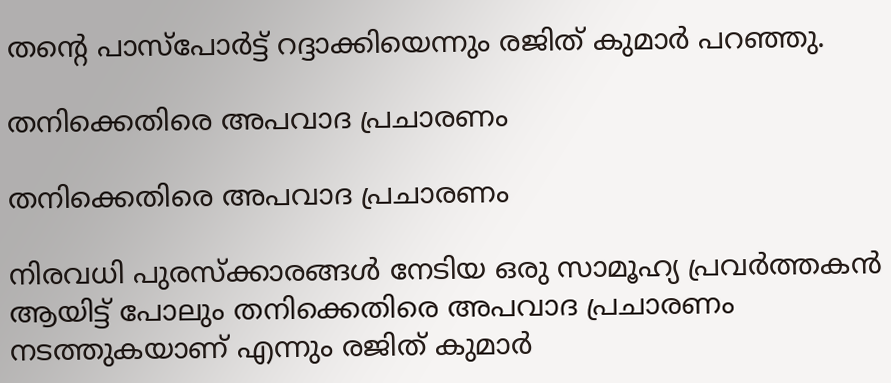തന്റെ പാസ്‌പോര്‍ട്ട് റദ്ദാക്കിയെന്നും രജിത് കുമാര്‍ പറഞ്ഞു.

തനിക്കെതിരെ അപവാദ പ്രചാരണം

തനിക്കെതിരെ അപവാദ പ്രചാരണം

നിരവധി പുരസ്‌ക്കാരങ്ങള്‍ നേടിയ ഒരു സാമൂഹ്യ പ്രവര്‍ത്തകന്‍ ആയിട്ട് പോലും തനിക്കെതിരെ അപവാദ പ്രചാരണം നടത്തുകയാണ് എന്നും രജിത് കുമാര്‍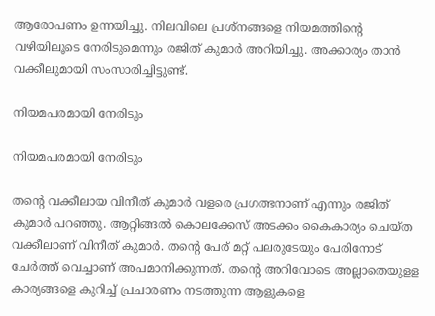ആരോപണം ഉന്നയിച്ചു. നിലവിലെ പ്രശ്‌നങ്ങളെ നിയമത്തിന്റെ വഴിയിലൂടെ നേരിടുമെന്നും രജിത് കുമാര്‍ അറിയിച്ചു. അക്കാര്യം താന്‍ വക്കീലുമായി സംസാരിച്ചിട്ടുണ്ട്.

നിയമപരമായി നേരിടും

നിയമപരമായി നേരിടും

തന്റെ വക്കീലായ വിനീത് കുമാര്‍ വളരെ പ്രഗത്ഭനാണ് എന്നും രജിത് കുമാര്‍ പറഞ്ഞു. ആറ്റിങ്ങല്‍ കൊലക്കേസ് അടക്കം കൈകാര്യം ചെയ്ത വക്കീലാണ് വിനീത് കുമാര്‍. തന്റെ പേര് മറ്റ് പലരുടേയും പേരിനോട് ചേര്‍ത്ത് വെച്ചാണ് അപമാനിക്കുന്നത്. തന്റെ അറിവോടെ അല്ലാതെയുളള കാര്യങ്ങളെ കുറിച്ച് പ്രചാരണം നടത്തുന്ന ആളുകളെ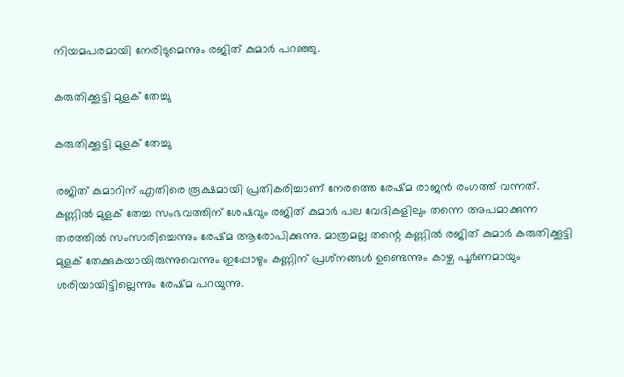നിയമപരമായി നേരിടുമെന്നും രജിത് കുമാര്‍ പറഞ്ഞു.

കരുതിക്കൂട്ടി മുളക് തേച്ചു

കരുതിക്കൂട്ടി മുളക് തേച്ചു

രജിത് കുമാറിന് എതിരെ രൂക്ഷമായി പ്രതികരിച്ചാണ് നേരത്തെ രേഷ്മ രാജൻ രംഗത്ത് വന്നത്. കണ്ണില്‍ മുളക് തേച്ച സംഭവത്തിന് ശേഷവും രജിത് കുമാര്‍ പല വേദികളിലും തന്നെ അപമാക്കുന്ന തരത്തില്‍ സംസാരിച്ചെന്നും രേഷ്മ ആരോപിക്കുന്നു. മാത്രമല്ല തന്റെ കണ്ണില്‍ രജിത് കുമാര്‍ കരുതിക്കൂട്ടി മുളക് തേക്കുകയായിരുന്നുവെന്നും ഇപ്പോഴും കണ്ണിന് പ്രശ്‌നങ്ങള്‍ ഉണ്ടെന്നും കാഴ്ച പൂര്‍ണമായും ശരിയായിട്ടില്ലെന്നും രേഷ്മ പറയുന്നു.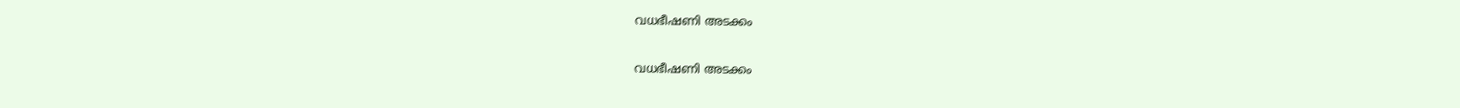വധഭീഷണി അടക്കം

വധഭീഷണി അടക്കം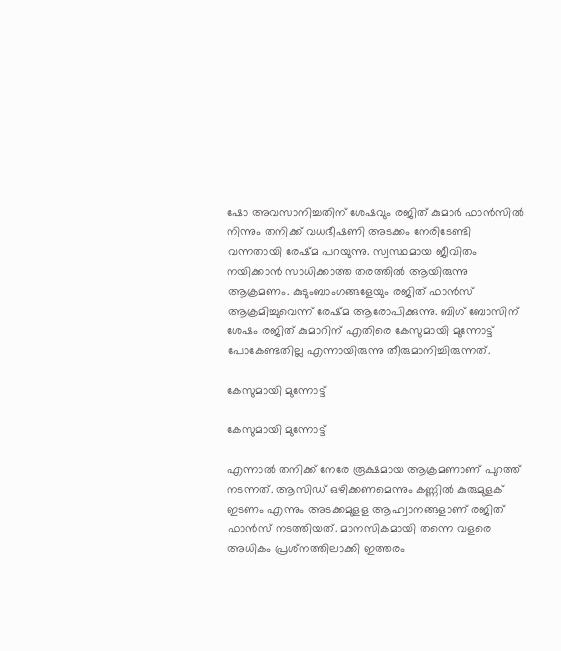ഷോ അവസാനിച്ചതിന് ശേഷവും രജിത് കുമാര്‍ ഫാന്‍സില്‍ നിന്നും തനിക്ക് വധഭീഷണി അടക്കം നേരിടേണ്ടി വന്നതായി രേഷ്മ പറയുന്നു. സ്വസ്ഥമായ ജീവിതം നയിക്കാന്‍ സാധിക്കാത്ത തരത്തില്‍ ആയിരുന്നു ആക്രമണം. കുടുംബാംഗങ്ങളേയും രജിത് ഫാന്‍സ് ആക്രമിച്ചുവെന്ന് രേഷ്മ ആരോപിക്കുന്നു. ബിഗ് ബോസിന് ശേഷം രജിത് കുമാറിന് എതിരെ കേസുമായി മുന്നോട്ട് പോകേണ്ടതില്ല എന്നായിരുന്നു തീരുമാനിച്ചിരുന്നത്.

കേസുമായി മുന്നോട്ട്

കേസുമായി മുന്നോട്ട്

എന്നാല്‍ തനിക്ക് നേരേ രൂക്ഷമായ ആക്രമണാണ് പുറത്ത് നടന്നത്. ആസിഡ് ഒഴിക്കണമെന്നും കണ്ണില്‍ കുരുമുളക് ഇടണം എന്നും അടക്കമുളള ആഹ്വാനങ്ങളാണ് രജിത് ഫാന്‍സ് നടത്തിയത്. മാനസികമായി തന്നെ വളരെ അധികം പ്രശ്‌നത്തിലാക്കി ഇത്തരം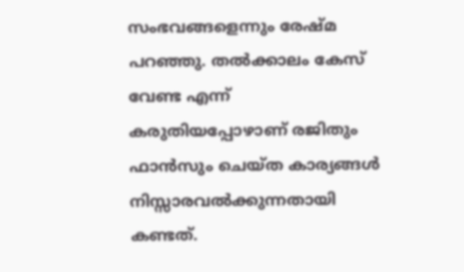സംഭവങ്ങളെന്നും രേഷ്മ പറഞ്ഞു. തല്‍ക്കാലം കേസ് വേണ്ട എന്ന് കരുതിയപ്പോഴാണ് രജിതും ഫാന്‍സും ചെയ്ത കാര്യങ്ങള്‍ നിസ്സാരവല്‍ക്കുന്നതായി കണ്ടത്.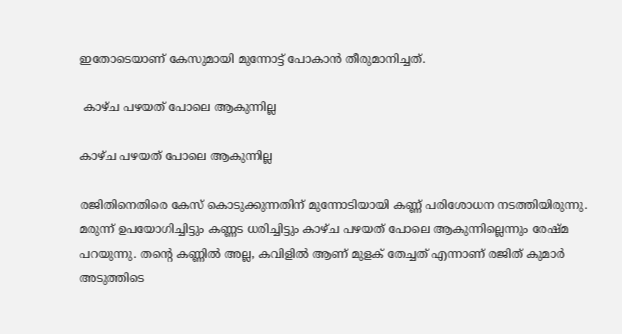ഇതോടെയാണ് കേസുമായി മുന്നോട്ട് പോകാന്‍ തീരുമാനിച്ചത്.

 കാഴ്ച പഴയത് പോലെ ആകുന്നില്ല

കാഴ്ച പഴയത് പോലെ ആകുന്നില്ല

രജിതിനെതിരെ കേസ് കൊടുക്കുന്നതിന് മുന്നോടിയായി കണ്ണ് പരിശോധന നടത്തിയിരുന്നു. മരുന്ന് ഉപയോഗിച്ചിട്ടും കണ്ണട ധരിച്ചിട്ടും കാഴ്ച പഴയത് പോലെ ആകുന്നില്ലെന്നും രേഷ്മ പറയുന്നു. തന്റെ കണ്ണില്‍ അല്ല, കവിളില്‍ ആണ് മുളക് തേച്ചത് എന്നാണ് രജിത് കുമാര്‍ അടുത്തിടെ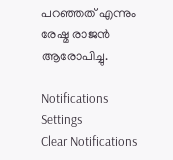പറഞ്ഞത് എന്നും രേഷ്മ രാജന്‍ ആരോപിച്ചു.

Notifications
Settings
Clear Notifications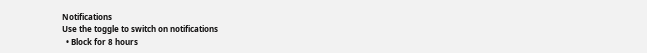Notifications
Use the toggle to switch on notifications
  • Block for 8 hours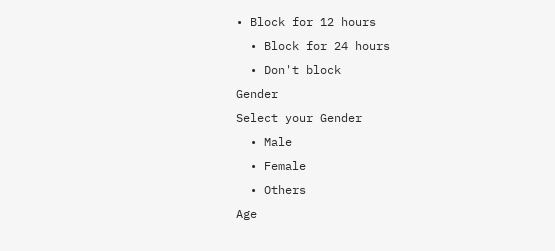• Block for 12 hours
  • Block for 24 hours
  • Don't block
Gender
Select your Gender
  • Male
  • Female
  • Others
Age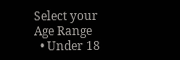Select your Age Range
  • Under 18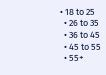• 18 to 25
  • 26 to 35
  • 36 to 45
  • 45 to 55
  • 55+